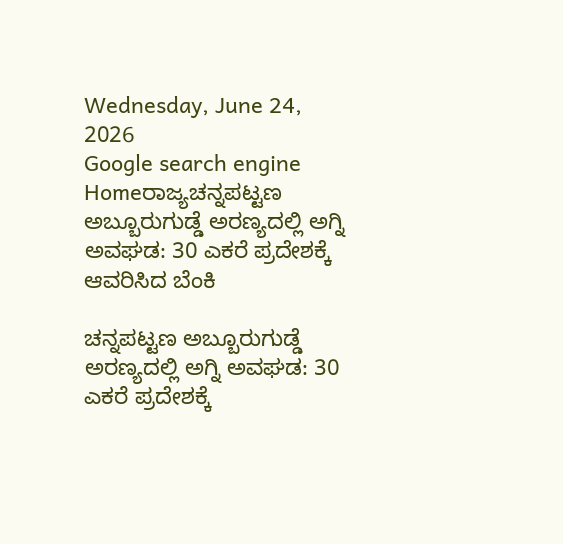Wednesday, June 24, 2026
Google search engine
Homeರಾಜ್ಯಚನ್ನಪಟ್ಟಣ ಅಬ್ಬೂರುಗುಡ್ಡೆ ಅರಣ್ಯದಲ್ಲಿ ಅಗ್ನಿ ಅವಘಡ: 30 ಎಕರೆ ಪ್ರದೇಶಕ್ಕೆ ಆವರಿಸಿದ ಬೆಂಕಿ

ಚನ್ನಪಟ್ಟಣ ಅಬ್ಬೂರುಗುಡ್ಡೆ ಅರಣ್ಯದಲ್ಲಿ ಅಗ್ನಿ ಅವಘಡ: 30 ಎಕರೆ ಪ್ರದೇಶಕ್ಕೆ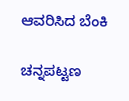ಆವರಿಸಿದ ಬೆಂಕಿ

ಚನ್ನಪಟ್ಟಣ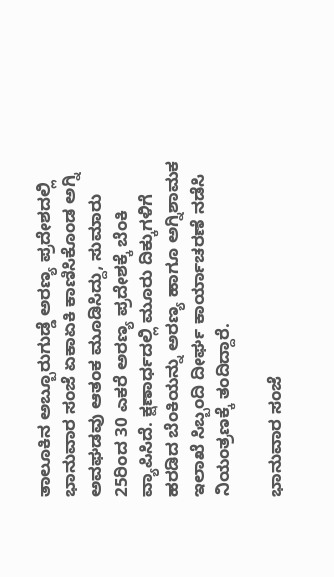ತಾಲೂಕಿನ ಅಬ್ಬೂರುಗುಡ್ಡೆ ಅರಣ್ಯ ಪ್ರದೇಶದಲ್ಲಿ ಭಾನುವಾರ ಸಂಜೆ ಏಕಾಏಕಿ ಕಾಣಿಸಿಕೊಂಡ ಅಗ್ನಿ ಅವಘಡವು ಆತಂಕ ಮೂಡಿಸಿದ್ದು, ಸುಮಾರು 25ರಿಂದ 30 ಎಕರೆ ಅರಣ್ಯ ಪ್ರದೇಶಕ್ಕೆ ಬೆಂಕಿ ವ್ಯಾಪಿಸಿದೆ. ಕ್ಷಣಾರ್ಧದಲ್ಲಿ ಮೂರು ದಿಕ್ಕುಗಳಿಗೆ ಹರಡಿದ ಬೆಂಕಿಯನ್ನು ಅರಣ್ಯ ಹಾಗೂ ಅಗ್ನಿಶಾಮಕ ಇಲಾಖೆ ಸಿಬ್ಬಂದಿ ದೀರ್ಘ ಕಾರ್ಯಾಚರಣೆ ನಡೆಸಿ ನಿಯಂತ್ರಣಕ್ಕೆ ತಂದಿದ್ದಾರೆ.

ಭಾನುವಾರ ಸಂಜೆ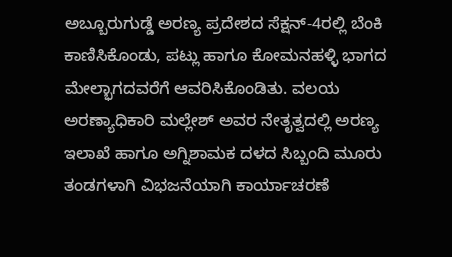ಅಬ್ಬೂರುಗುಡ್ಡೆ ಅರಣ್ಯ ಪ್ರದೇಶದ ಸೆಕ್ಷನ್-4ರಲ್ಲಿ ಬೆಂಕಿ ಕಾಣಿಸಿಕೊಂಡು, ಪಟ್ಲು ಹಾಗೂ ಕೋಮನಹಳ್ಳಿ ಭಾಗದ ಮೇಲ್ಭಾಗದವರೆಗೆ ಆವರಿಸಿಕೊಂಡಿತು. ವಲಯ ಅರಣ್ಯಾಧಿಕಾರಿ ಮಲ್ಲೇಶ್ ಅವರ ನೇತೃತ್ವದಲ್ಲಿ ಅರಣ್ಯ ಇಲಾಖೆ ಹಾಗೂ ಅಗ್ನಿಶಾಮಕ ದಳದ ಸಿಬ್ಬಂದಿ ಮೂರು ತಂಡಗಳಾಗಿ ವಿಭಜನೆಯಾಗಿ ಕಾರ್ಯಾಚರಣೆ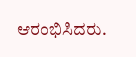ಆರಂಭಿಸಿದರು.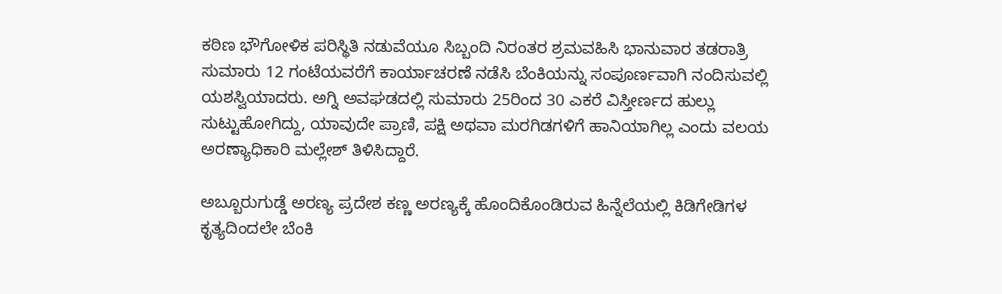ಕಠಿಣ ಭೌಗೋಳಿಕ ಪರಿಸ್ಥಿತಿ ನಡುವೆಯೂ ಸಿಬ್ಬಂದಿ ನಿರಂತರ ಶ್ರಮವಹಿಸಿ ಭಾನುವಾರ ತಡರಾತ್ರಿ ಸುಮಾರು 12 ಗಂಟೆಯವರೆಗೆ ಕಾರ್ಯಾಚರಣೆ ನಡೆಸಿ ಬೆಂಕಿಯನ್ನು ಸಂಪೂರ್ಣವಾಗಿ ನಂದಿಸುವಲ್ಲಿ ಯಶಸ್ವಿಯಾದರು. ಅಗ್ನಿ ಅವಘಡದಲ್ಲಿ ಸುಮಾರು 25ರಿಂದ 30 ಎಕರೆ ವಿಸ್ತೀರ್ಣದ ಹುಲ್ಲು ಸುಟ್ಟುಹೋಗಿದ್ದು, ಯಾವುದೇ ಪ್ರಾಣಿ, ಪಕ್ಷಿ ಅಥವಾ ಮರಗಿಡಗಳಿಗೆ ಹಾನಿಯಾಗಿಲ್ಲ ಎಂದು ವಲಯ ಅರಣ್ಯಾಧಿಕಾರಿ ಮಲ್ಲೇಶ್ ತಿಳಿಸಿದ್ದಾರೆ.

ಅಬ್ಬೂರುಗುಡ್ಡೆ ಅರಣ್ಯ ಪ್ರದೇಶ ಕಣ್ಣ ಅರಣ್ಯಕ್ಕೆ ಹೊಂದಿಕೊಂಡಿರುವ ಹಿನ್ನೆಲೆಯಲ್ಲಿ ಕಿಡಿಗೇಡಿಗಳ ಕೃತ್ಯದಿಂದಲೇ ಬೆಂಕಿ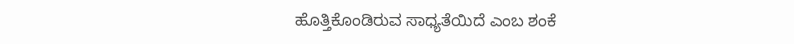ಹೊತ್ತಿಕೊಂಡಿರುವ ಸಾಧ್ಯತೆಯಿದೆ ಎಂಬ ಶಂಕೆ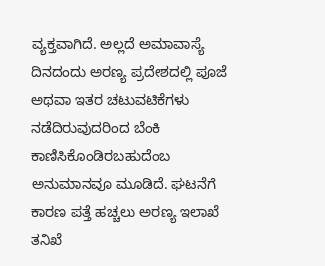ವ್ಯಕ್ತವಾಗಿದೆ. ಅಲ್ಲದೆ ಅಮಾವಾಸ್ಯೆ ದಿನದಂದು ಅರಣ್ಯ ಪ್ರದೇಶದಲ್ಲಿ ಪೂಜೆ ಅಥವಾ ಇತರ ಚಟುವಟಿಕೆಗಳು ನಡೆದಿರುವುದರಿಂದ ಬೆಂಕಿ ಕಾಣಿಸಿಕೊಂಡಿರಬಹುದೆಂಬ ಅನುಮಾನವೂ ಮೂಡಿದೆ. ಘಟನೆಗೆ ಕಾರಣ ಪತ್ತೆ ಹಚ್ಚಲು ಅರಣ್ಯ ಇಲಾಖೆ ತನಿಖೆ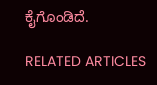ಕೈಗೊಂಡಿದೆ.

RELATED ARTICLES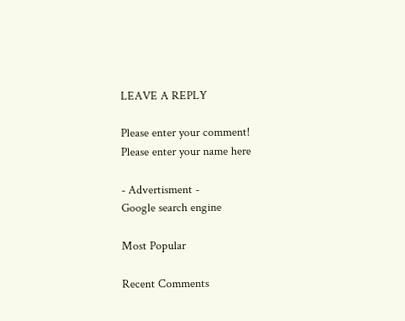LEAVE A REPLY

Please enter your comment!
Please enter your name here

- Advertisment -
Google search engine

Most Popular

Recent Comments